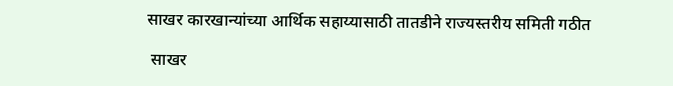साखर कारखान्यांच्या आर्थिक सहाय्यासाठी तातडीने राज्यस्तरीय समिती गठीत

 साखर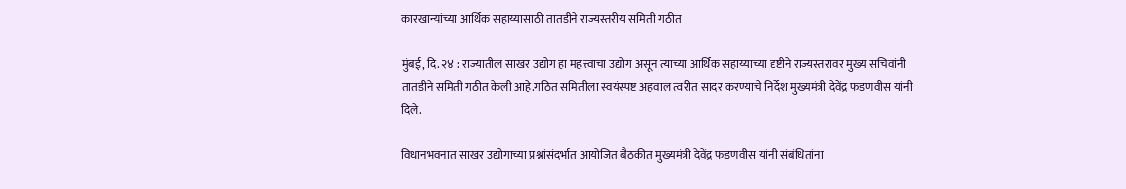कारखान्यांच्या आर्थिक सहाय्यासाठी तातडीने राज्यस्तरीय समिती गठीत

मुंबई, दि. २४ : राज्यातील साखर उद्योग हा महत्त्वाचा उद्योग असून त्याच्या आर्थिक सहाय्याच्या दृष्टीने राज्यस्तरावर मुख्य सचिवांनी तातडीने समिती गठीत केली आहे.गठित समितीला स्वयंस्पष्ट अहवाल त्वरीत सादर करण्याचे निर्देश मुख्यमंत्री देवेंद्र फडणवीस यांनी दिले.

विधानभवनात साखर उद्योगाच्या प्रश्नांसंदर्भात आयोजित बैठकीत मुख्यमंत्री देवेंद्र फडणवीस यांनी संबंधितांना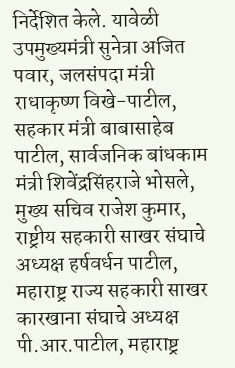निर्देशित केले. यावेळी उपमुख्यमंत्री सुनेत्रा अजित पवार, जलसंपदा मंत्री राधाकृष्ण विखे-पाटील, सहकार मंत्री बाबासाहेब पाटील, सार्वजनिक बांधकाम मंत्री शिवेंद्रसिंहराजे भोसले, मुख्य सचिव राजेश कुमार, राष्ट्रीय सहकारी साखर संघाचे अध्यक्ष हर्षवर्धन पाटील, महाराष्ट्र राज्य सहकारी साखर कारखाना संघाचे अध्यक्ष पी.आर.पाटील, महाराष्ट्र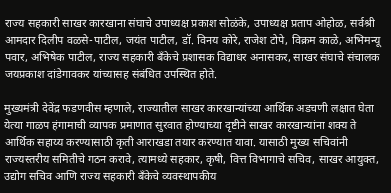राज्य सहकारी साखर कारखाना संघाचे उपाध्यक्ष प्रकाश सोळंके, उपाध्यक्ष प्रताप ओहोळ, सर्वश्री आमदार दिलीप वळसे-पाटील, जयंत पाटील, डॉ. विनय कोरे, राजेश टोपे, विक्रम काळे, अभिमन्यू पवार, अभिषेक पाटील, राज्य सहकारी बँकेचे प्रशासक विद्याधर अनासकर, साखर संघाचे संचालक जयप्रकाश दांडेगावकर यांच्यासह संबंधित उपस्थित होते.

मुख्यमंत्री देवेंद्र फडणवीस म्हणाले, राज्यातील साखर कारखान्यांच्या आर्थिक अडचणी लक्षात घेता येत्या गाळप हंगामाची व्यापक प्रमाणात सुरवात होण्याच्या दृष्टीने साखर कारखान्यांना शक्य ते आर्थिक सहाय्य करण्यासाठी कृती आराखडा तयार करण्यात यावा. यासाठी मुख्य सचिवांनी राज्यस्तरीय समितीचे गठन करावे, त्यामध्ये सहकार, कृषी, वित्त विभागाचे सचिव, साखर आयुक्त, उद्योग सचिव आणि राज्य सहकारी बँकेचे व्यवस्थापकीय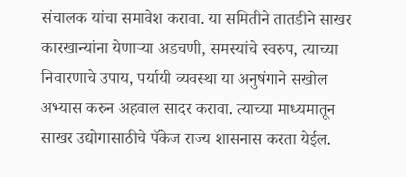संचालक यांचा समावेश करावा. या समितीने तातडीने साखर कारखान्यांना येणाऱ्या अडचणी, समस्यांचे स्वरुप, त्याच्या निवारणाचे उपाय, पर्यायी व्यवस्था या अनुषंगाने सखोल अभ्यास करुन अहवाल सादर करावा. त्याच्या माध्यमातून साखर उद्योगासाठीचे पॅकेज राज्य शासनास करता येईल.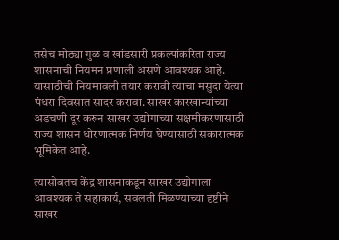तसेच मोठ्या गुळ व खांडसारी प्रकल्पांकरिता राज्य शासनाची नियमन प्रणाली असणे आवश्यक आहे. यासाठीची नियमावली तयार करावी त्याचा मसुदा येत्या पंधरा दिवसात सादर करावा. साखर कारखान्यांच्या अडचणी दूर करुन साखर उद्योगाच्या सक्षमीकरणासाठी राज्य शासन धोरणात्मक निर्णय घेण्यासाठी सकारात्मक भूमिकेत आहे.

त्यासोबतच केंद्र शासनाकडून साखर उद्योगाला आवश्यक ते सहाकार्य, सवलती मिळण्याच्या दृष्टीने साखर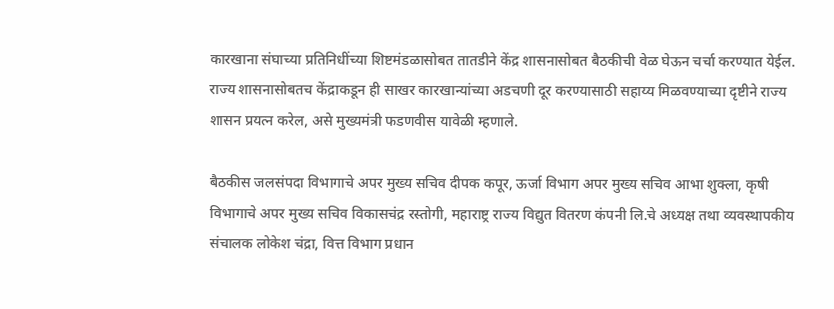कारखाना संघाच्या प्रतिनिधींच्या शिष्टमंडळासोबत तातडीने केंद्र शासनासोबत बैठकीची वेळ घेऊन चर्चा करण्यात येईल. राज्य शासनासोबतच केंद्राकडून ही साखर कारखान्यांच्या अडचणी दूर करण्यासाठी सहाय्य मिळवण्याच्या दृष्टीने राज्य शासन प्रयत्न करेल, असे मुख्यमंत्री फडणवीस यावेळी म्हणाले.

बैठकीस जलसंपदा विभागाचे अपर मुख्य सचिव दीपक कपूर, ऊर्जा विभाग अपर मुख्य सचिव आभा शुक्ला, कृषी विभागाचे अपर मुख्य सचिव विकासचंद्र रस्तोगी, महाराष्ट्र राज्य विद्युत वितरण कंपनी लि.चे अध्यक्ष तथा व्यवस्थापकीय संचालक लोकेश चंद्रा, वित्त विभाग प्रधान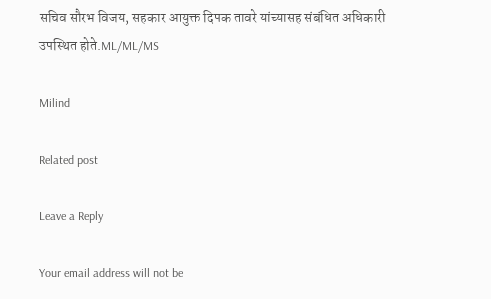सचिव सौरभ विजय, सहकार आयुक्त दिपक तावरे यांच्यासह संबंधित अधिकारी उपस्थित होते.ML/ML/MS

Milind

Related post

Leave a Reply

Your email address will not be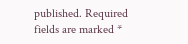published. Required fields are marked *